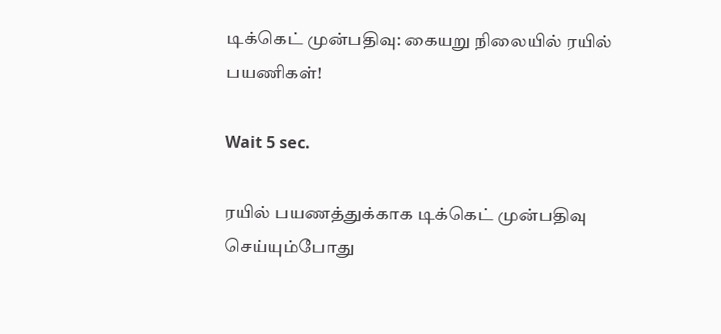டிக்கெட் முன்பதிவு: கையறு நிலையில் ரயில் பயணிகள்!

Wait 5 sec.

ரயில் பயணத்துக்காக டிக்கெட் முன்பதிவு செய்யும்போது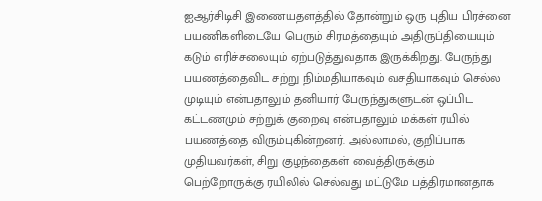ஐஆர்சிடிசி இணையதளத்தில் தோன்றும் ஒரு புதிய பிரச்னை பயணிகளிடையே பெரும் சிரமத்தையும் அதிருப்தியையும் கடும் எரிச்சலையும் ஏற்படுத்துவதாக இருக்கிறது. பேருந்து பயணத்தைவிட சற்று நிம்மதியாகவும் வசதியாகவும் செல்ல முடியும் என்பதாலும் தனியார் பேருந்துகளுடன் ஒப்பிட கட்டணமும் சற்றுக் குறைவு என்பதாலும் மக்கள் ரயில் பயணத்தை விரும்புகின்றனர். அல்லாமல், குறிப்பாக முதியவர்கள், சிறு குழந்தைகள் வைத்திருக்கும் பெற்றோருக்கு ரயிலில் செல்வது மட்டுமே பத்திரமானதாக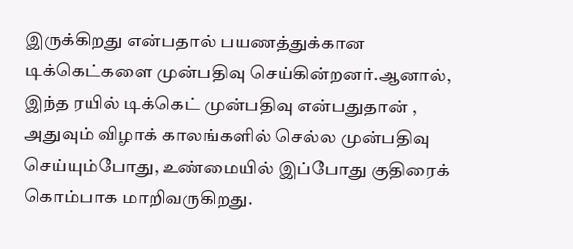இருக்கிறது என்பதால் பயணத்துக்கான டிக்கெட்களை முன்பதிவு செய்கின்றனர்.ஆனால், இந்த ரயில் டிக்கெட் முன்பதிவு என்பதுதான் , அதுவும் விழாக் காலங்களில் செல்ல முன்பதிவு செய்யும்போது, உண்மையில் இப்போது குதிரைக் கொம்பாக மாறிவருகிறது.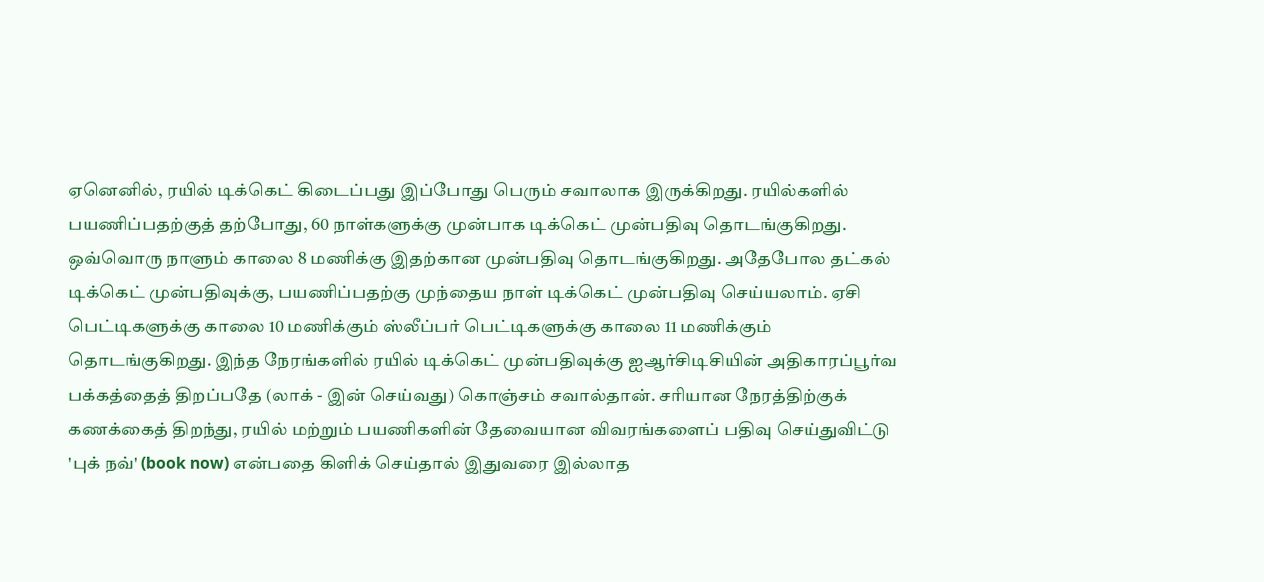ஏனெனில், ரயில் டிக்கெட் கிடைப்பது இப்போது பெரும் சவாலாக இருக்கிறது. ரயில்களில் பயணிப்பதற்குத் தற்போது, 60 நாள்களுக்கு முன்பாக டிக்கெட் முன்பதிவு தொடங்குகிறது. ஒவ்வொரு நாளும் காலை 8 மணிக்கு இதற்கான முன்பதிவு தொடங்குகிறது. அதேபோல தட்கல் டிக்கெட் முன்பதிவுக்கு, பயணிப்பதற்கு முந்தைய நாள் டிக்கெட் முன்பதிவு செய்யலாம். ஏசி பெட்டிகளுக்கு காலை 10 மணிக்கும் ஸ்லீப்பர் பெட்டிகளுக்கு காலை 11 மணிக்கும் தொடங்குகிறது. இந்த நேரங்களில் ரயில் டிக்கெட் முன்பதிவுக்கு ஐஆர்சிடிசியின் அதிகாரப்பூர்வ பக்கத்தைத் திறப்பதே (லாக் - இன் செய்வது) கொஞ்சம் சவால்தான். சரியான நேரத்திற்குக் கணக்கைத் திறந்து, ரயில் மற்றும் பயணிகளின் தேவையான விவரங்களைப் பதிவு செய்துவிட்டு 'புக் நவ்' (book now) என்பதை கிளிக் செய்தால் இதுவரை இல்லாத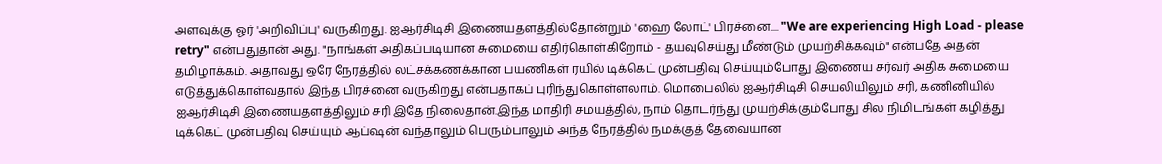அளவுக்கு ஓர் 'அறிவிப்பு' வருகிறது. ஐஆர்சிடிசி இணையதளத்தில்தோன்றும் 'ஹை லோட்' பிரச்னை.... "We are experiencing High Load - please retry" என்பதுதான் அது. "நாங்கள் அதிகப்படியான சுமையை எதிர்கொள்கிறோம் - தயவுசெய்து மீண்டும் முயற்சிக்கவும்" என்பதே அதன் தமிழாக்கம். அதாவது ஒரே நேரத்தில் லட்சக்கணக்கான பயணிகள் ரயில் டிக்கெட் முன்பதிவு செய்யும்போது இணைய சர்வர் அதிக சுமையை எடுத்துக்கொள்வதால் இந்த பிரச்னை வருகிறது என்பதாகப் புரிந்துகொள்ளலாம். மொபைலில் ஐஆர்சிடிசி செயலியிலும் சரி, கணினியில் ஐஆர்சிடிசி இணையதளத்திலும் சரி இதே நிலைதான்.இந்த மாதிரி சமயத்தில், நாம் தொடர்ந்து முயற்சிக்கும்போது சில நிமிடங்கள் கழித்து டிக்கெட் முன்பதிவு செய்யும் ஆப்ஷன் வந்தாலும் பெரும்பாலும் அந்த நேரத்தில் நமக்குத் தேவையான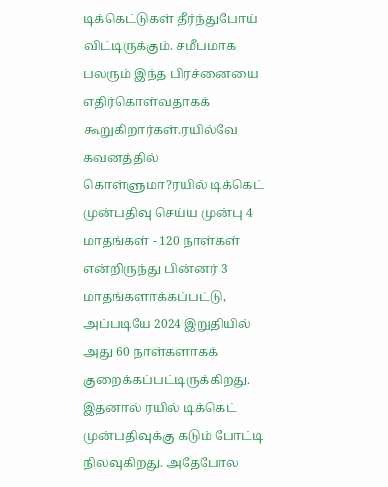டிக்கெட்டுகள் தீர்ந்துபோய் விட்டிருக்கும். சமீபமாக பலரும் இந்த பிரச்னையை எதிர்கொள்வதாகக் கூறுகிறார்கள்.ரயில்வே கவனத்தில் கொள்ளுமா?ரயில் டிக்கெட் முன்பதிவு செய்ய முன்பு 4 மாதங்கள் - 120 நாள்கள் என்றிருந்து பின்னர் 3 மாதங்களாக்கப்பட்டு, அப்படியே 2024 இறுதியில் அது 60 நாள்களாகக் குறைக்கப்பட்டிருக்கிறது. இதனால் ரயில் டிக்கெட் முன்பதிவுக்கு கடும் போட்டி நிலவுகிறது. அதேபோல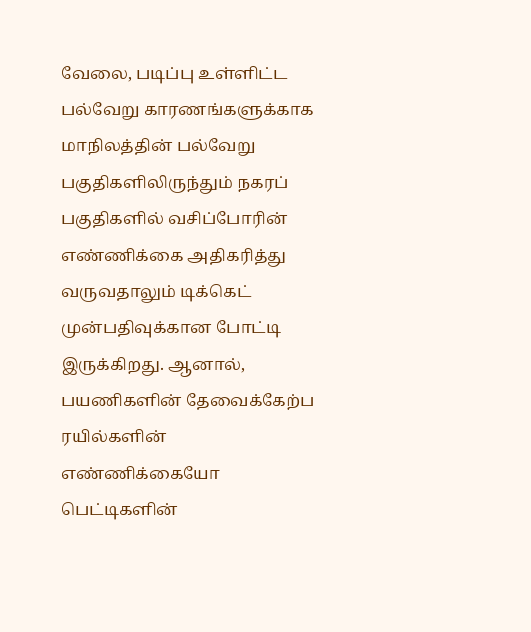வேலை, படிப்பு உள்ளிட்ட பல்வேறு காரணங்களுக்காக மாநிலத்தின் பல்வேறு பகுதிகளிலிருந்தும் நகரப் பகுதிகளில் வசிப்போரின் எண்ணிக்கை அதிகரித்து வருவதாலும் டிக்கெட் முன்பதிவுக்கான போட்டி இருக்கிறது. ஆனால், பயணிகளின் தேவைக்கேற்ப ரயில்களின் எண்ணிக்கையோ பெட்டிகளின்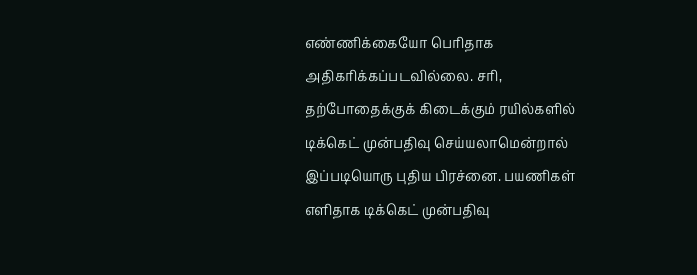எண்ணிக்கையோ பெரிதாக அதிகரிக்கப்படவில்லை. சரி, தற்போதைக்குக் கிடைக்கும் ரயில்களில் டிக்கெட் முன்பதிவு செய்யலாமென்றால் இப்படியொரு புதிய பிரச்னை. பயணிகள் எளிதாக டிக்கெட் முன்பதிவு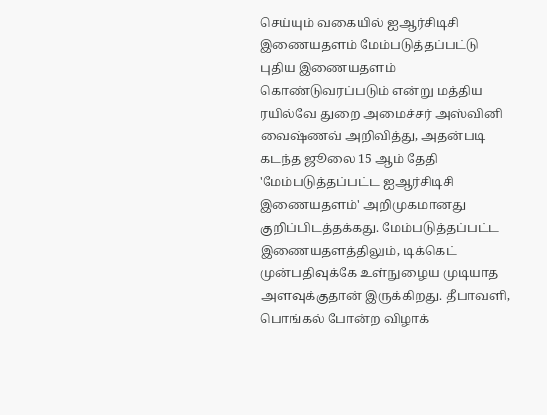செய்யும் வகையில் ஐஆர்சிடிசி இணையதளம் மேம்படுத்தப்பட்டு புதிய இணையதளம் கொண்டுவரப்படும் என்று மத்திய ரயில்வே துறை அமைச்சர் அஸ்வினி வைஷ்ணவ் அறிவித்து, அதன்படி கடந்த ஜூலை 15 ஆம் தேதி 'மேம்படுத்தப்பட்ட ஐஆர்சிடிசி இணையதளம்' அறிமுகமானது குறிப்பிடத்தக்கது. மேம்படுத்தப்பட்ட இணையதளத்திலும், டிக்கெட் முன்பதிவுக்கே உள்நுழைய முடியாத அளவுக்குதான் இருக்கிறது. தீபாவளி, பொங்கல் போன்ற விழாக்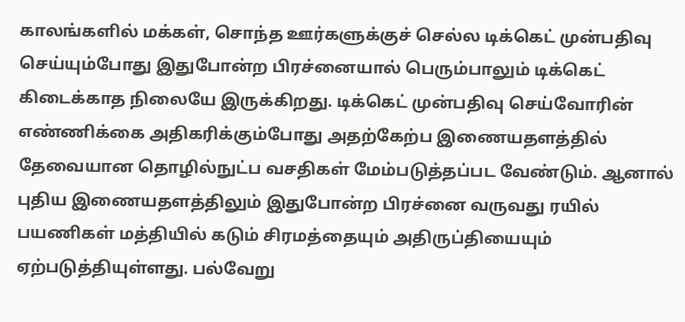காலங்களில் மக்கள், சொந்த ஊர்களுக்குச் செல்ல டிக்கெட் முன்பதிவு செய்யும்போது இதுபோன்ற பிரச்னையால் பெரும்பாலும் டிக்கெட் கிடைக்காத நிலையே இருக்கிறது. டிக்கெட் முன்பதிவு செய்வோரின் எண்ணிக்கை அதிகரிக்கும்போது அதற்கேற்ப இணையதளத்தில் தேவையான தொழில்நுட்ப வசதிகள் மேம்படுத்தப்பட வேண்டும். ஆனால் புதிய இணையதளத்திலும் இதுபோன்ற பிரச்னை வருவது ரயில் பயணிகள் மத்தியில் கடும் சிரமத்தையும் அதிருப்தியையும் ஏற்படுத்தியுள்ளது. பல்வேறு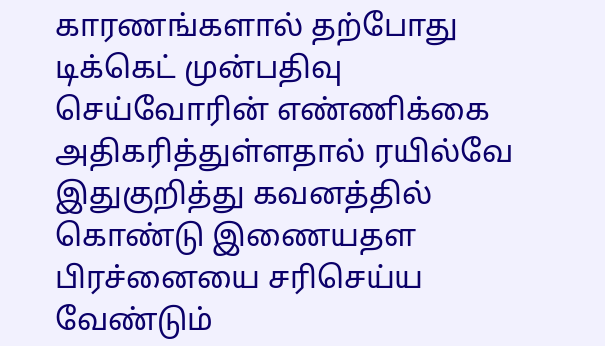காரணங்களால் தற்போது டிக்கெட் முன்பதிவு செய்வோரின் எண்ணிக்கை அதிகரித்துள்ளதால் ரயில்வே இதுகுறித்து கவனத்தில் கொண்டு இணையதள பிரச்னையை சரிசெய்ய வேண்டும்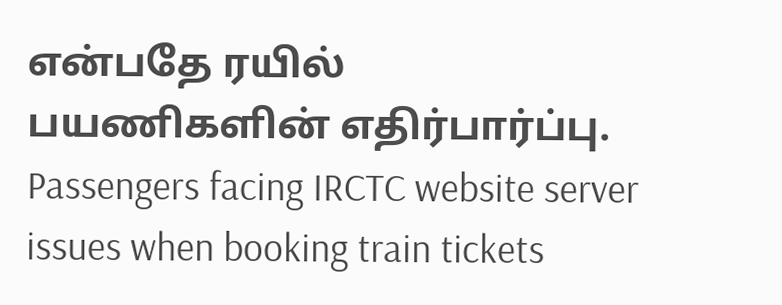என்பதே ரயில் பயணிகளின் எதிர்பார்ப்பு. Passengers facing IRCTC website server issues when booking train tickets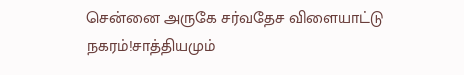சென்னை அருகே சர்வதேச விளையாட்டு நகரம்!சாத்தியமும்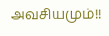அவசியமும்!!